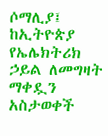ሶማሊያ፤ ከኢትዮጵያ የኤሌክትሪክ ኃይል ለመግዛት ማቀዷን አስታወቀች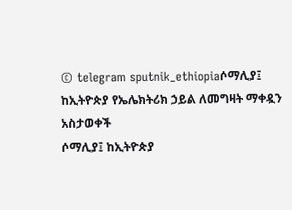© telegram sputnik_ethiopiaሶማሊያ፤ ከኢትዮጵያ የኤሌክትሪክ ኃይል ለመግዛት ማቀዷን አስታወቀች
ሶማሊያ፤ ከኢትዮጵያ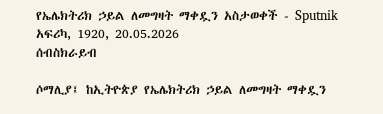የኤሌክትሪክ ኃይል ለመግዛት ማቀዷን አስታወቀች - Sputnik አፍሪካ, 1920, 20.05.2026
ሰብስክራይብ

ሶማሊያ፤ ከኢትዮጵያ የኤሌክትሪክ ኃይል ለመግዛት ማቀዷን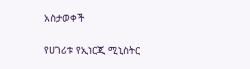አስታወቀች

የሀገሪቱ የኢነርጂ ሚኒስትር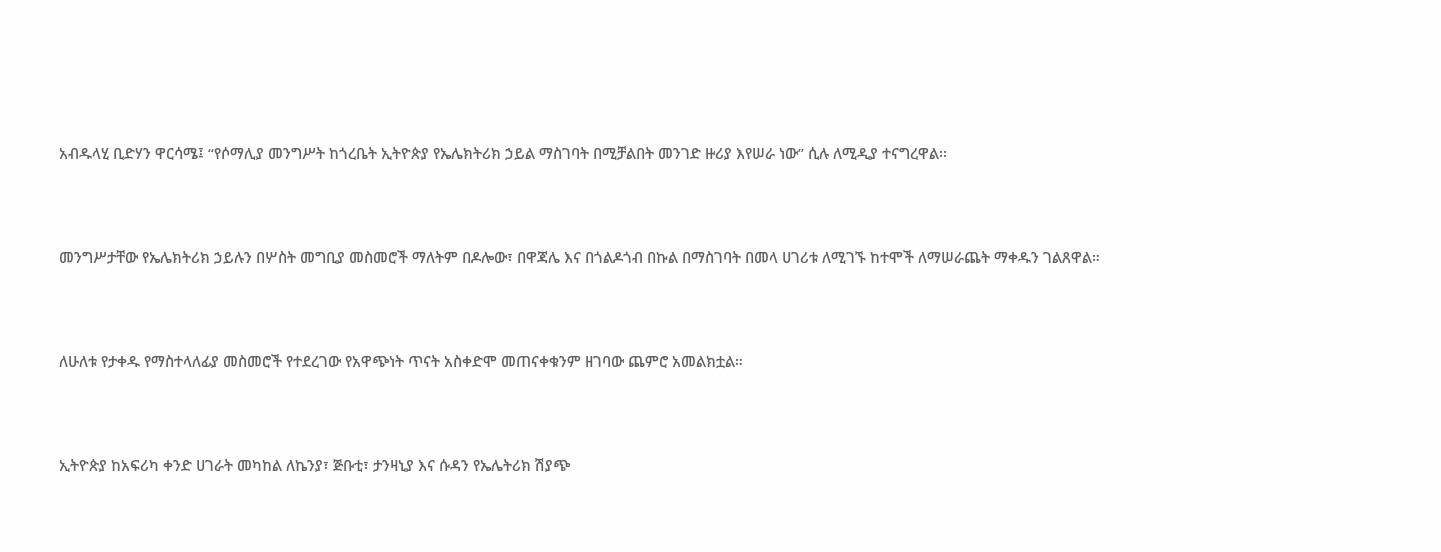አብዱላሂ ቢድሃን ዋርሳሜ፤ “የሶማሊያ መንግሥት ከጎረቤት ኢትዮጵያ የኤሌክትሪክ ኃይል ማስገባት በሚቻልበት መንገድ ዙሪያ እየሠራ ነው” ሲሉ ለሚዲያ ተናግረዋል፡፡



መንግሥታቸው የኤሌክትሪክ ኃይሉን በሦስት መግቢያ መስመሮች ማለትም በዶሎው፣ በዋጃሌ እና በጎልዶጎብ በኩል በማስገባት በመላ ሀገሪቱ ለሚገኙ ከተሞች ለማሠራጨት ማቀዱን ገልጸዋል።



ለሁለቱ የታቀዱ የማስተላለፊያ መስመሮች የተደረገው የአዋጭነት ጥናት አስቀድሞ መጠናቀቁንም ዘገባው ጨምሮ አመልክቷል።



ኢትዮጵያ ከአፍሪካ ቀንድ ሀገራት መካከል ለኬንያ፣ ጅቡቲ፣ ታንዛኒያ እና ሱዳን የኤሌትሪክ ሽያጭ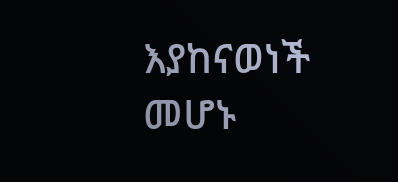እያከናወነች መሆኑ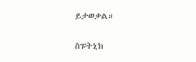ይታወቃል።

ስፑትኒክ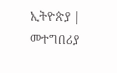ኢትዮጵያ | መተግበሪያ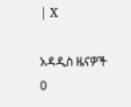| X

አዳዲስ ዜናዎች
0